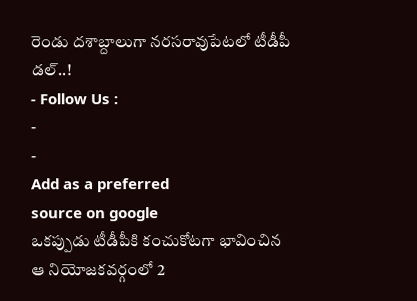రెండు దశాబ్దాలుగా నరసరావుపేటలో టీడీపీ డల్..!
- Follow Us :
-
-
Add as a preferred
source on google
ఒకప్పుడు టీడీపీకి కంచుకోటగా భావించిన ఆ నియోజకవర్గంలో 2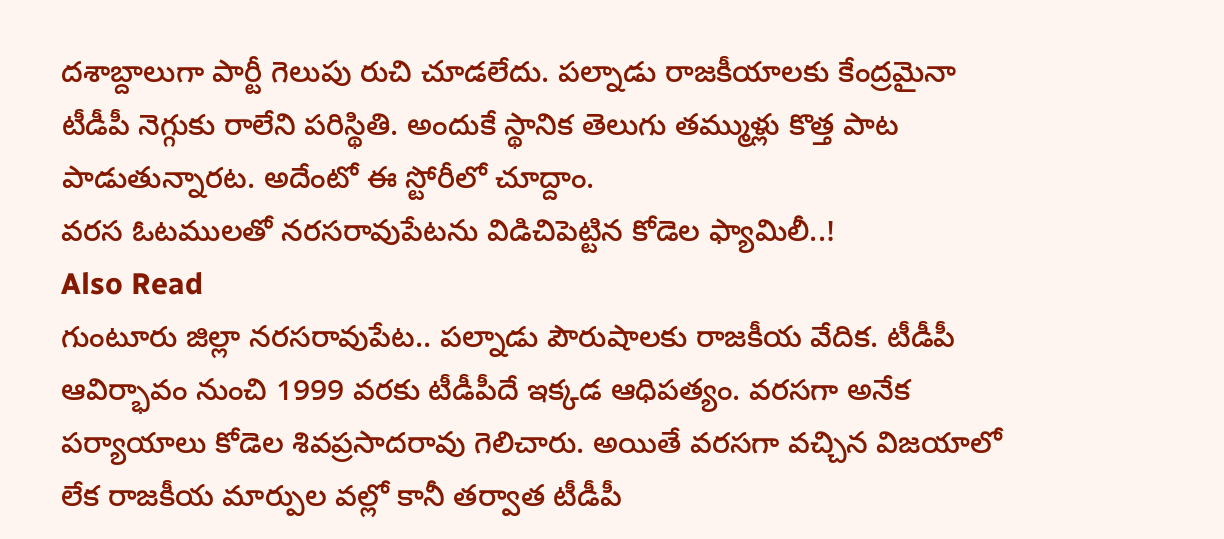దశాబ్దాలుగా పార్టీ గెలుపు రుచి చూడలేదు. పల్నాడు రాజకీయాలకు కేంద్రమైనా టీడీపీ నెగ్గుకు రాలేని పరిస్థితి. అందుకే స్థానిక తెలుగు తమ్ముళ్లు కొత్త పాట పాడుతున్నారట. అదేంటో ఈ స్టోరీలో చూద్దాం.
వరస ఓటములతో నరసరావుపేటను విడిచిపెట్టిన కోడెల ఫ్యామిలీ..!
Also Read
గుంటూరు జిల్లా నరసరావుపేట.. పల్నాడు పౌరుషాలకు రాజకీయ వేదిక. టీడీపీ ఆవిర్భావం నుంచి 1999 వరకు టీడీపీదే ఇక్కడ ఆధిపత్యం. వరసగా అనేక పర్యాయాలు కోడెల శివప్రసాదరావు గెలిచారు. అయితే వరసగా వచ్చిన విజయాలో లేక రాజకీయ మార్పుల వల్లో కానీ తర్వాత టీడీపీ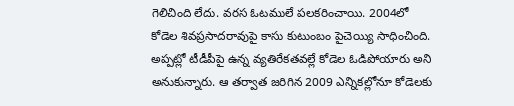గెలిచింది లేదు. వరస ఓటములే పలకరించాయి. 2004లో కోడెల శివప్రసాదరావుపై కాసు కుటుంబం పైచెయ్యి సాధించింది. అప్పట్లో టీడీపీపై ఉన్న వ్యతిరేకతవల్లే కోడెల ఓడిపోయారు అని అనుకున్నారు. ఆ తర్వాత జరిగిన 2009 ఎన్నికల్లోనూ కోడెలకు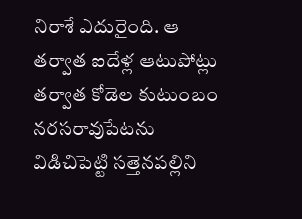నిరాశే ఎదురైంది. ఆ తర్వాత ఐదేళ్ల ఆటుపోట్లు తర్వాత కోడెల కుటుంబం నరసరావుపేటను విడిచిపెట్టి సత్తెనపల్లిని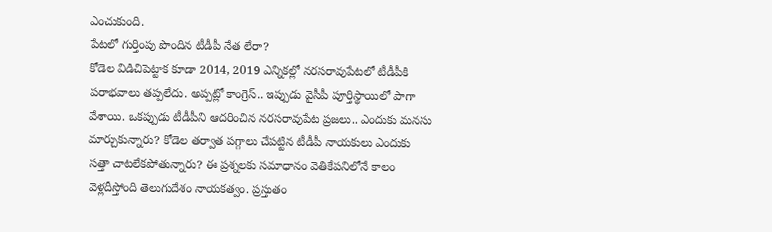ఎంచుకుంది.
పేటలో గుర్తింపు పొందిన టీడీపీ నేత లేరా?
కోడెల విడిచిపెట్టాక కూడా 2014, 2019 ఎన్నికల్లో నరసరావుపేటలో టీడీపీకి పరాభవాలు తప్పలేదు. అప్పట్లో కాంగ్రెస్.. ఇప్పుడు వైసీపీ పూర్తిస్థాయిలో పాగా వేశాయి. ఒకప్పుడు టీడీపీని ఆదరించిన నరసరావుపేట ప్రజలు.. ఎందుకు మనసు మార్చుకున్నారు? కోడెల తర్వాత పగ్గాలు చేపట్టిన టీడీపీ నాయకులు ఎందుకు సత్తా చాటలేకపోతున్నారు? ఈ ప్రశ్నలకు సమాధానం వెతికేపనిలోనే కాలం వెళ్లదీస్తోంది తెలుగుదేశం నాయకత్వం. ప్రస్తుతం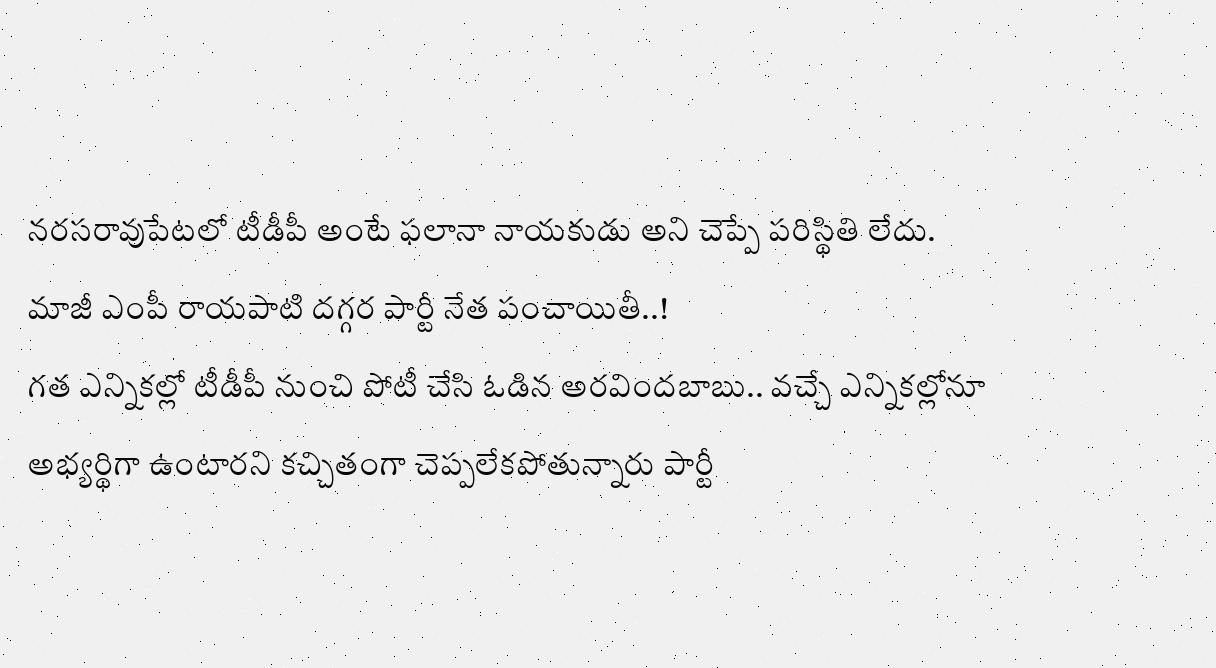నరసరావుపేటలో టీడీపీ అంటే ఫలానా నాయకుడు అని చెప్పే పరిస్థితి లేదు.
మాజీ ఎంపీ రాయపాటి దగ్గర పార్టీ నేత పంచాయితీ..!
గత ఎన్నికల్లో టీడీపీ నుంచి పోటీ చేసి ఓడిన అరవిందబాబు.. వచ్చే ఎన్నికల్లోనూ అభ్యర్థిగా ఉంటారని కచ్చితంగా చెప్పలేకపోతున్నారు పార్టీ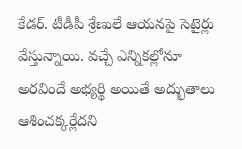కేడర్. టీడీపీ శ్రేణులే ఆయనపై సెటైర్లు వేస్తున్నాయి. వచ్చే ఎన్నికల్లోనూ అరవిందే అభ్యర్థి అయితే అద్భుతాలు ఆశించక్కర్లేదని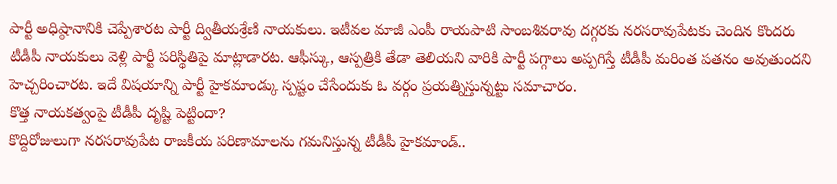పార్టీ అధిష్ఠానానికి చెప్పేశారట పార్టీ ద్వితీయశ్రేణి నాయకులు. ఇటీవల మాజీ ఎంపీ రాయపాటి సాంబశివరావు దగ్గరకు నరసరావుపేటకు చెందిన కొందరు టీడీపీ నాయకులు వెళ్లి పార్టీ పరిస్థితిపై మాట్లాడారట. ఆఫీస్కు, ఆస్పత్రికి తేడా తెలియని వారికి పార్టీ పగ్గాలు అప్పగిస్తే టీడీపీ మరింత పతనం అవుతుందని హెచ్చరించారట. ఇదే విషయాన్ని పార్టీ హైకమాండ్కు స్పష్టం చేసేందుకు ఓ వర్గం ప్రయత్నిస్తున్నట్టు సమాచారం.
కొత్త నాయకత్వంపై టీడీపీ దృష్టి పెట్టిందా?
కొద్దిరోజులుగా నరసరావుపేట రాజకీయ పరిణామాలను గమనిస్తున్న టీడీపీ హైకమాండ్..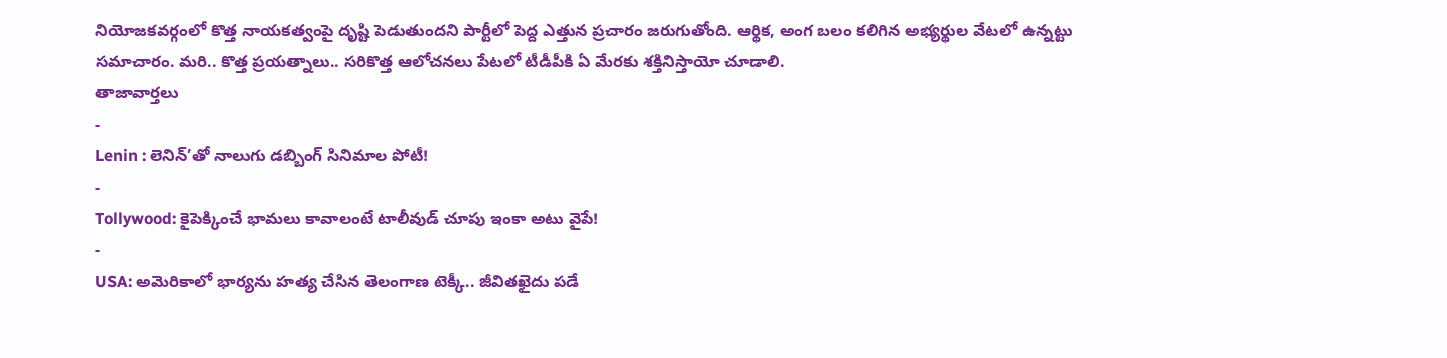నియోజకవర్గంలో కొత్త నాయకత్వంపై దృష్టి పెడుతుందని పార్టీలో పెద్ద ఎత్తున ప్రచారం జరుగుతోంది. ఆర్థిక, అంగ బలం కలిగిన అభ్యర్థుల వేటలో ఉన్నట్టు సమాచారం. మరి.. కొత్త ప్రయత్నాలు.. సరికొత్త ఆలోచనలు పేటలో టీడీపీకి ఏ మేరకు శక్తినిస్తాయో చూడాలి.
తాజావార్తలు
-
Lenin : లెనిన్’తో నాలుగు డబ్బింగ్ సినిమాల పోటీ!
-
Tollywood: కైపెక్కించే భామలు కావాలంటే టాలీవుడ్ చూపు ఇంకా అటు వైపే!
-
USA: అమెరికాలో భార్యను హత్య చేసిన తెలంగాణ టెక్కీ.. జీవితఖైదు పడే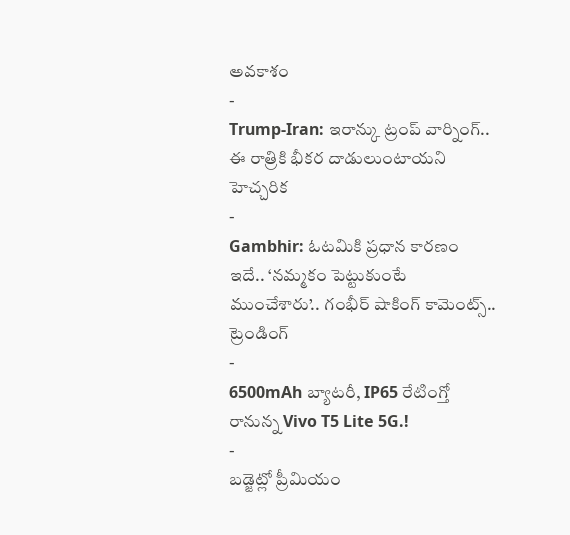అవకాశం
-
Trump-Iran: ఇరాన్కు ట్రంప్ వార్నింగ్.. ఈ రాత్రికి భీకర దాడులుంటాయని హెచ్చరిక
-
Gambhir: ఓటమికి ప్రధాన కారణం ఇదే.. ‘నమ్మకం పెట్టుకుంటే ముంచేశారు’.. గంభీర్ షాకింగ్ కామెంట్స్..
ట్రెండింగ్
-
6500mAh బ్యాటరీ, IP65 రేటింగ్తో రానున్న Vivo T5 Lite 5G.!
-
బడ్జెట్లో ప్రీమియం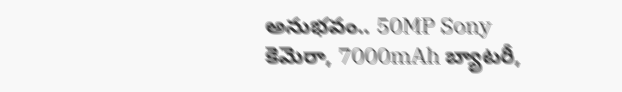అనుభవం.. 50MP Sony కెమెరా, 7000mAh బ్యాటరీ,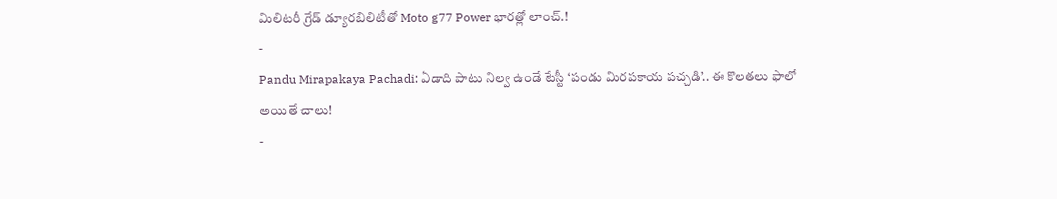మిలిటరీ గ్రేడ్ డ్యూరబిలిటీతో Moto g77 Power భారత్లో లాంచ్.!
-
Pandu Mirapakaya Pachadi: ఏడాది పాటు నిల్వ ఉండే టేస్టీ ‘పండు మిరపకాయ పచ్చడి’.. ఈ కొలతలు ఫాలో అయితే చాలు!
-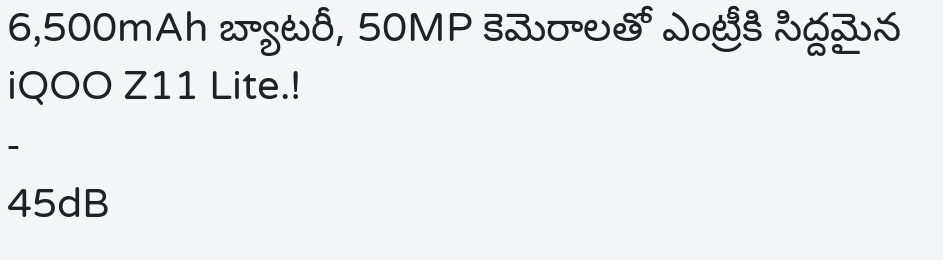6,500mAh బ్యాటరీ, 50MP కెమెరాలతో ఎంట్రీకి సిద్దమైన iQOO Z11 Lite.!
-
45dB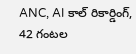ANC, AI కాల్ రికార్డింగ్, 42 గంటల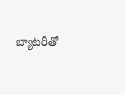బ్యాటరీతో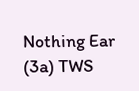Nothing Ear (3a) TWS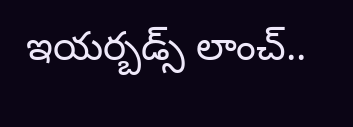ఇయర్బడ్స్ లాంచ్..